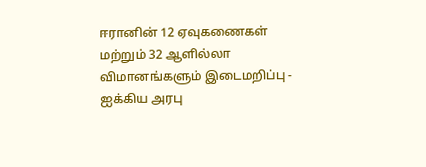ஈரானின் 12 ஏவுகணைகள் மற்றும் 32 ஆளில்லா விமானங்களும் இடைமறிப்பு - ஐக்கிய அரபு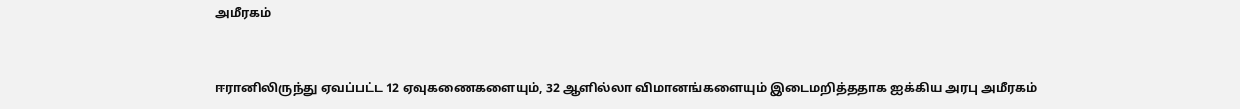அமீரகம்


ஈரானிலிருந்து ஏவப்பட்ட 12 ஏவுகணைகளையும், 32 ஆளில்லா விமானங்களையும் இடைமறித்ததாக ஐக்கிய அரபு அமீரகம்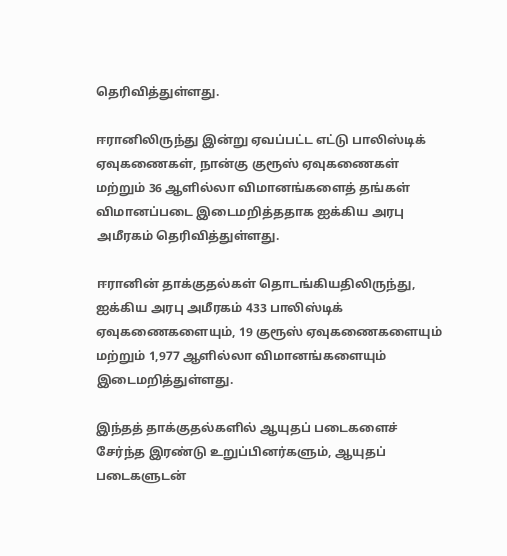தெரிவித்துள்ளது.

ஈரானிலிருந்து இன்று ஏவப்பட்ட எட்டு பாலிஸ்டிக் ஏவுகணைகள், நான்கு குரூஸ் ஏவுகணைகள் மற்றும் 36 ஆளில்லா விமானங்களைத் தங்கள் விமானப்படை இடைமறித்ததாக ஐக்கிய அரபு அமீரகம் தெரிவித்துள்ளது.

ஈரானின் தாக்குதல்கள் தொடங்கியதிலிருந்து, ஐக்கிய அரபு அமீரகம் 433 பாலிஸ்டிக் ஏவுகணைகளையும், 19 குரூஸ் ஏவுகணைகளையும் மற்றும் 1,977 ஆளில்லா விமானங்களையும் இடைமறித்துள்ளது.

இந்தத் தாக்குதல்களில் ஆயுதப் படைகளைச் சேர்ந்த இரண்டு உறுப்பினர்களும், ஆயுதப் படைகளுடன்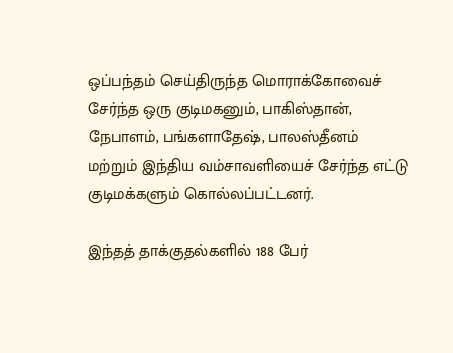ஒப்பந்தம் செய்திருந்த மொராக்கோவைச் சேர்ந்த ஒரு குடிமகனும், பாகிஸ்தான், நேபாளம், பங்களாதேஷ், பாலஸ்தீனம் மற்றும் இந்திய வம்சாவளியைச் சேர்ந்த எட்டு குடிமக்களும் கொல்லப்பட்டனர்.

இந்தத் தாக்குதல்களில் 188 பேர்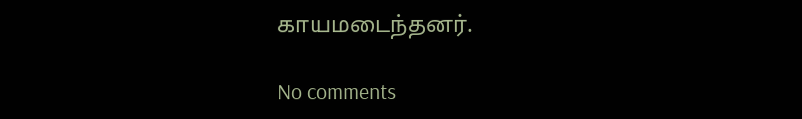காயமடைந்தனர்.

No comments